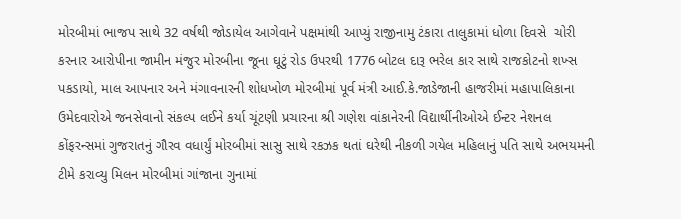મોરબીમાં ભાજપ સાથે 32 વર્ષથી જોડાયેલ આગેવાને પક્ષમાંથી આપ્યું રાજીનામુ ટંકારા તાલુકામાં ધોળા દિવસે  ચોરી કરનાર આરોપીના જામીન મંજુર મોરબીના જૂના ઘૂટું રોડ ઉપરથી 1776 બોટલ દારૂ ભરેલ કાર સાથે રાજકોટનો શખ્સ પકડાયો, માલ આપનાર અને મંગાવનારની શોધખોળ મોરબીમાં પૂર્વ મંત્રી આઈ.કે.જાડેજાની હાજરીમાં મહાપાલિકાના ઉમેદવારોએ જનસેવાનો સંકલ્પ લઈને કર્યા ચૂંટણી પ્રચારના શ્રી ગણેશ વાંકાનેરની વિદ્યાર્થીનીઓએ ઈન્ટર નેશનલ કોંફરન્સમાં ગુજરાતનું ગૌરવ વધાર્યું મોરબીમાં સાસુ સાથે રકઝક થતાં ઘરેથી નીકળી ગયેલ મહિલાનું પતિ સાથે અભયમની ટીમે કરાવ્યુ મિલન મોરબીમાં ગાંજાના ગુનામાં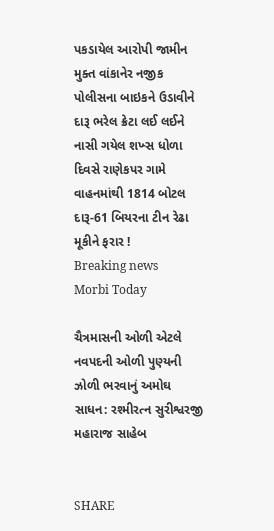પકડાયેલ આરોપી જામીન મુક્ત વાંકાનેર નજીક પોલીસના બાઇકને ઉડાવીને દારૂ ભરેલ ક્રેટા લઈ લઈને નાસી ગયેલ શખ્સ ધોળા દિવસે રાણેકપર ગામે વાહનમાંથી 1814 બોટલ દારૂ-61 બિયરના ટીન રેઢા મૂકીને ફરાર !
Breaking news
Morbi Today

ચૈત્રમાસની ઓળી એટલે નવપદની ઓળી પુણ્યની ઝોળી ભરવાનું અમોઘ સાધન: રશ્મીરત્ન સુરીશ્વરજી મહારાજ સાહેબ


SHARE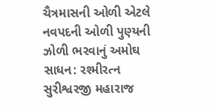ચૈત્રમાસની ઓળી એટલે નવપદની ઓળી પુણ્યની ઝોળી ભરવાનું અમોઘ સાધન: રશ્મીરત્ન સુરીશ્વરજી મહારાજ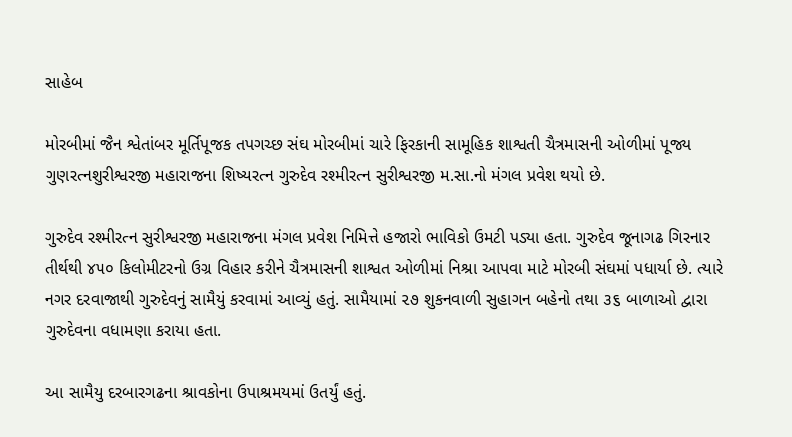સાહેબ

મોરબીમાં જૈન શ્વેતાંબર મૂર્તિપૂજક તપગચ્છ સંઘ મોરબીમાં ચારે ફિરકાની સામૂહિક શાશ્વતી ચૈત્રમાસની ઓળીમાં પૂજ્ય ગુણરત્નશુરીશ્વરજી મહારાજના શિષ્યરત્ન ગુરુદેવ રશ્મીરત્ન સુરીશ્વરજી મ.સા.નો મંગલ પ્રવેશ થયો છે.

ગુરુદેવ રશ્મીરત્ન સુરીશ્વરજી મહારાજના મંગલ પ્રવેશ નિમિત્તે હજારો ભાવિકો ઉમટી પડ્યા હતા. ગુરુદેવ જૂનાગઢ ગિરનાર તીર્થથી ૪૫૦ કિલોમીટરનો ઉગ્ર વિહાર કરીને ચૈત્રમાસની શાશ્વત ઓળીમાં નિશ્રા આપવા માટે મોરબી સંઘમાં પધાર્યા છે. ત્યારે નગર દરવાજાથી ગુરુદેવનું સામૈયું કરવામાં આવ્યું હતું. સામૈયામાં ૨૭ શુકનવાળી સુહાગન બહેનો તથા ૩૬ બાળાઓ દ્વારા ગુરુદેવના વધામણા કરાયા હતા.

આ સામૈયુ દરબારગઢના શ્રાવકોના ઉપાશ્રમયમાં ઉતર્યું હતું.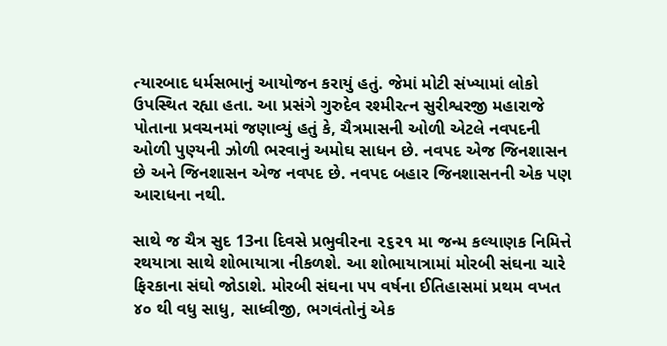ત્યારબાદ ધર્મસભાનું આયોજન કરાયું હતું. જેમાં મોટી સંખ્યામાં લોકો ઉપસ્થિત રહ્યા હતા. આ પ્રસંગે ગુરુદેવ રશ્મીરત્ન સુરીશ્વરજી મહારાજે પોતાના પ્રવચનમાં જણાવ્યું હતું કે, ચૈત્રમાસની ઓળી એટલે નવપદની ઓળી પુણ્યની ઝોળી ભરવાનું અમોઘ સાધન છે. નવપદ એજ જિનશાસન છે અને જિનશાસન એજ નવપદ છે. નવપદ બહાર જિનશાસનની એક પણ આરાધના નથી.

સાથે જ ચૈત્ર સુદ 13ના દિવસે પ્રભુવીરના ૨૬૨૧ મા જન્મ કલ્યાણક નિમિત્તે રથયાત્રા સાથે શોભાયાત્રા નીકળશે. આ શોભાયાત્રામાં મોરબી સંઘના ચારે ફિરકાના સંઘો જોડાશે. મોરબી સંઘના ૫૫ વર્ષના ઈતિહાસમાં પ્રથમ વખત ૪૦ થી વધુ સાધુ, સાધ્વીજી, ભગવંતોનું એક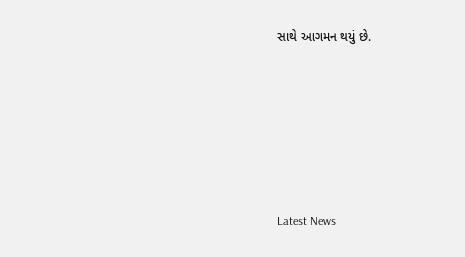સાથે આગમન થયું છે.






Latest News